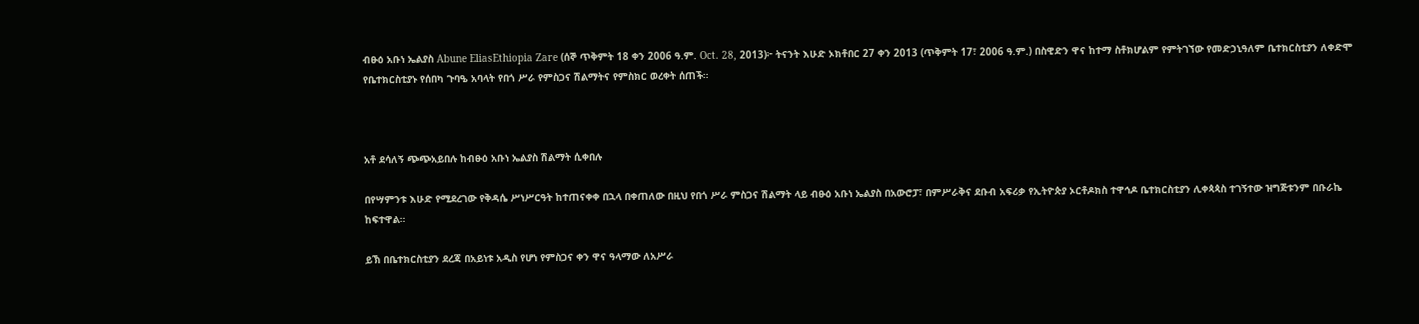ብፁዕ አቡነ ኤልያስ Abune EliasEthiopia Zare (ሰኞ ጥቅምት 18 ቀን 2006 ዓ.ም. Oct. 28, 2013)፦ ትናንት እሁድ ኦክቶበር 27 ቀን 2013 (ጥቅምት 17፣ 2006 ዓ.ም.) በስዊድን ዋና ከተማ ስቶክሆልም የምትገኘው የመድኃኒዓለም ቤተክርስቲያን ለቀድሞ የቤተክርስቲያኑ የሰበካ ጉባዔ አባላት የበጎ ሥራ የምስጋና ሽልማትና የምስክር ወረቀት ሰጠች።



አቶ ደሳለኝ ጭጭአይበሉ ከብፁዕ አቡነ ኤልያስ ሽልማት ሲቀበሉ

በየሣምንቱ እሁድ የሚደረገው የቅዳሴ ሥነሥርዓት ከተጠናቀቀ በኋላ በቀጠለው በዚህ የበጎ ሥራ ምስጋና ሽልማት ላይ ብፁዕ አቡነ ኤልያስ በአውሮፓ፣ በምሥራቅና ደቡብ አፍሪቃ የኢትዮጵያ ኦርቶዶክስ ተዋኅዶ ቤተክርስቲያን ሊቀጳጳስ ተገኝተው ዝግጅቱንም በቡራኬ ከፍተዋል።

ይኽ በቤተክርስቲያን ደረጃ በአይነቱ አዲስ የሆነ የምስጋና ቀን ዋና ዓላማው ለአሥራ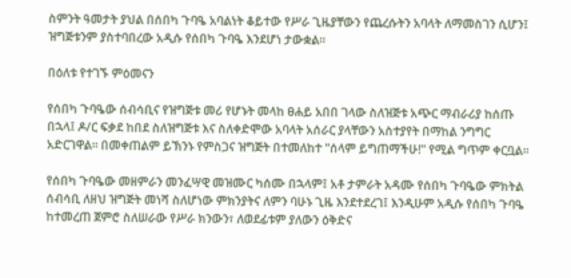ስምንት ዓመታት ያህል በሰበካ ጉባዔ አባልነት ቆይተው የሥራ ጊዜያቸውን የጨረሱትን አባላት ለማመስገን ሲሆን፤ ዝግጅቱንም ያስተባበረው አዲሱ የሰበካ ጉባዔ እንደሆነ ታውቋል።

በዕለቱ የተገኙ ምዕመናን

የሰበካ ጉባዔው ሰብሳቢና የዝግጅቱ መሪ የሆኑት መላከ ፀሐይ አበበ ገላው ስለዝጅቱ አጭር ማብራሪያ ከሰጡ በኋላ፤ ዶ/ር ፍቃደ ከበደ ስለዝግጅቱ እና ስለቀድሞው አባላት አሰራር ያላቸውን አስተያየት በማከል ንግግር አድርገዋል። በመቀጠልም ይኽንኑ የምስጋና ዝግጅት በተመለከተ "ሰላም ይግጠማችሁ!" የሚል ግጥም ቀርቧል።

የሰበካ ጉባዔው መዘምራን መንፈሣዊ መዝሙር ካሰሙ በኋላም፤ አቶ ታምራት አዳሙ የሰበካ ጉባዔው ምክትል ሰብሳቢ ለዘህ ዝግጅት መነሻ ስለሆነው ምክንያትና ለምን ባሁኑ ጊዜ እንደተደረገ፤ እንዲሁም አዲሱ የሰበካ ጉባዔ ከተመረጠ ጀምሮ ስለሠራው የሥራ ክንውን፣ ለወደፊቱም ያለውን ዕቅድና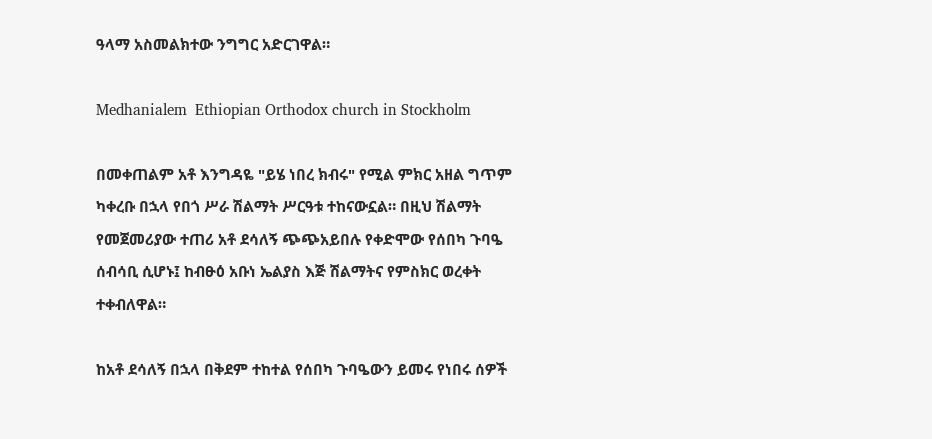ዓላማ አስመልክተው ንግግር አድርገዋል።

Medhanialem  Ethiopian Orthodox church in Stockholm

በመቀጠልም አቶ እንግዳዬ "ይሄ ነበረ ክብሩ" የሚል ምክር አዘል ግጥም ካቀረቡ በኋላ የበጎ ሥራ ሽልማት ሥርዓቱ ተከናውኗል። በዚህ ሽልማት የመጀመሪያው ተጠሪ አቶ ደሳለኝ ጭጭአይበሉ የቀድሞው የሰበካ ጉባዔ ሰብሳቢ ሲሆኑ፤ ከብፁዕ አቡነ ኤልያስ እጅ ሽልማትና የምስክር ወረቀት ተቀብለዋል።

ከአቶ ደሳለኝ በኋላ በቅደም ተከተል የሰበካ ጉባዔውን ይመሩ የነበሩ ሰዎች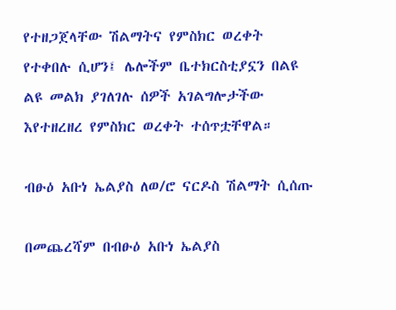የተዘጋጀላቸው ሽልማትና የምስክር ወረቀት የተቀበሉ ሲሆን፤ ሌሎችም ቤተክርስቲያኗን በልዩ ልዩ መልክ ያገለገሉ ሰዎች አገልግሎታችው እየተዘረዘረ የምስክር ወረቀት ተሰጥቷቸዋል።

ብፁዕ አቡነ ኤልያስ ለወ/ሮ ናርዶስ ሽልማት ሲሰጡ

በመጨረሻም በብፁዕ አቡነ ኤልያስ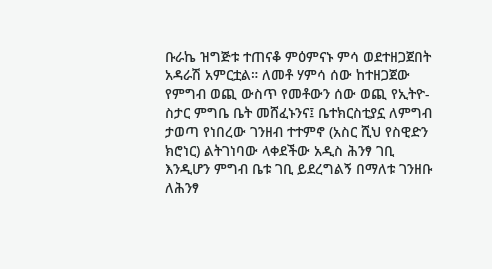ቡራኬ ዝግጅቱ ተጠናቆ ምዕምናኑ ምሳ ወደተዘጋጀበት አዳራሽ አምርቷል። ለመቶ ሃምሳ ሰው ከተዘጋጀው የምግብ ወጪ ውስጥ የመቶውን ሰው ወጪ የኢትዮ-ስታር ምግቤ ቤት መሸፈኑንና፤ ቤተክርስቲያኗ ለምግብ ታወጣ የነበረው ገንዘብ ተተምኖ (አስር ሺህ የስዊድን ክሮነር) ልትገነባው ላቀደችው አዲስ ሕንፃ ገቢ እንዲሆን ምግብ ቤቱ ገቢ ይደረግልኝ በማለቱ ገንዘቡ ለሕንፃ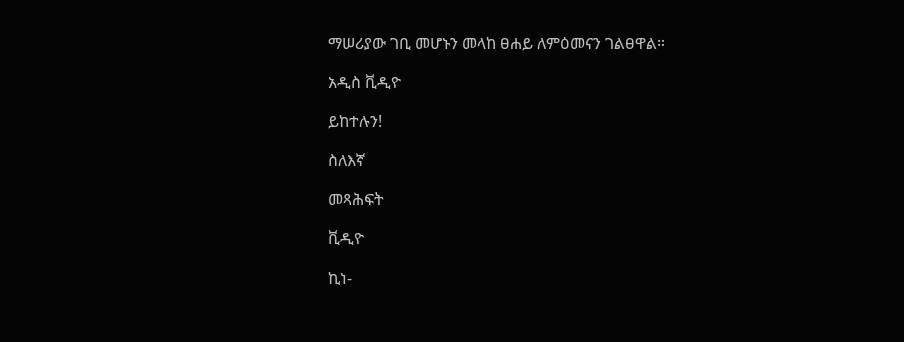ማሠሪያው ገቢ መሆኑን መላከ ፀሐይ ለምዕመናን ገልፀዋል።

አዲስ ቪዲዮ

ይከተሉን!

ስለእኛ

መጻሕፍት

ቪዲዮ

ኪነ-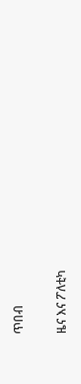ጥበብ

ዜና እና ፖለቲካ